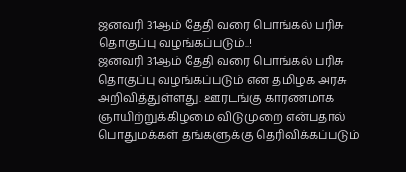ஜனவரி 31ஆம் தேதி வரை பொங்கல் பரிசு தொகுப்பு வழங்கப்படும்..!
ஜனவரி 31ஆம் தேதி வரை பொங்கல் பரிசு தொகுப்பு வழங்கப்படும் என தமிழக அரசு அறிவித்துள்ளது. ஊரடங்கு காரணமாக ஞாயிற்றுக்கிழமை விடுமுறை என்பதால் பொதுமக்கள் தங்களுக்கு தெரிவிக்கப்படும்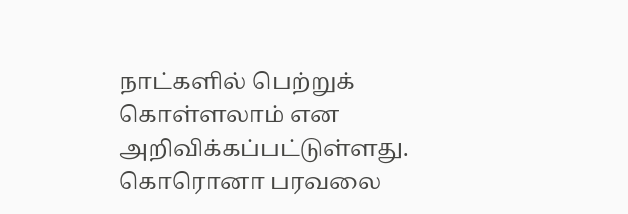நாட்களில் பெற்றுக் கொள்ளலாம் என அறிவிக்கப்பட்டுள்ளது.
கொரொனா பரவலை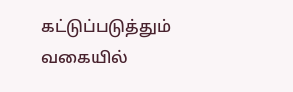கட்டுப்படுத்தும் வகையில்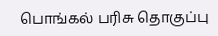பொங்கல் பரிசு தொகுப்பு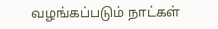வழங்கப்படும் நாட்கள்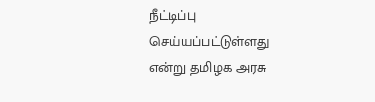நீட்டிப்பு செய்யப்பட்டுள்ளது என்று தமிழக அரசு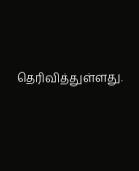தெரிவித்துள்ளது.